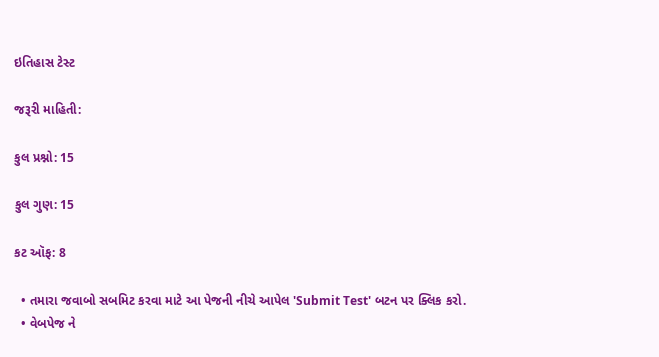ઇતિહાસ ટેસ્ટ

જરૂરી માહિતી:

કુલ પ્રશ્નો: 15

કુલ ગુણ: 15

કટ ઑફ: 8

  • તમારા જવાબો સબમિટ કરવા માટે આ પેજની નીચે આપેલ 'Submit Test' બટન પર ક્લિક કરો.
  • વેબપેજ ને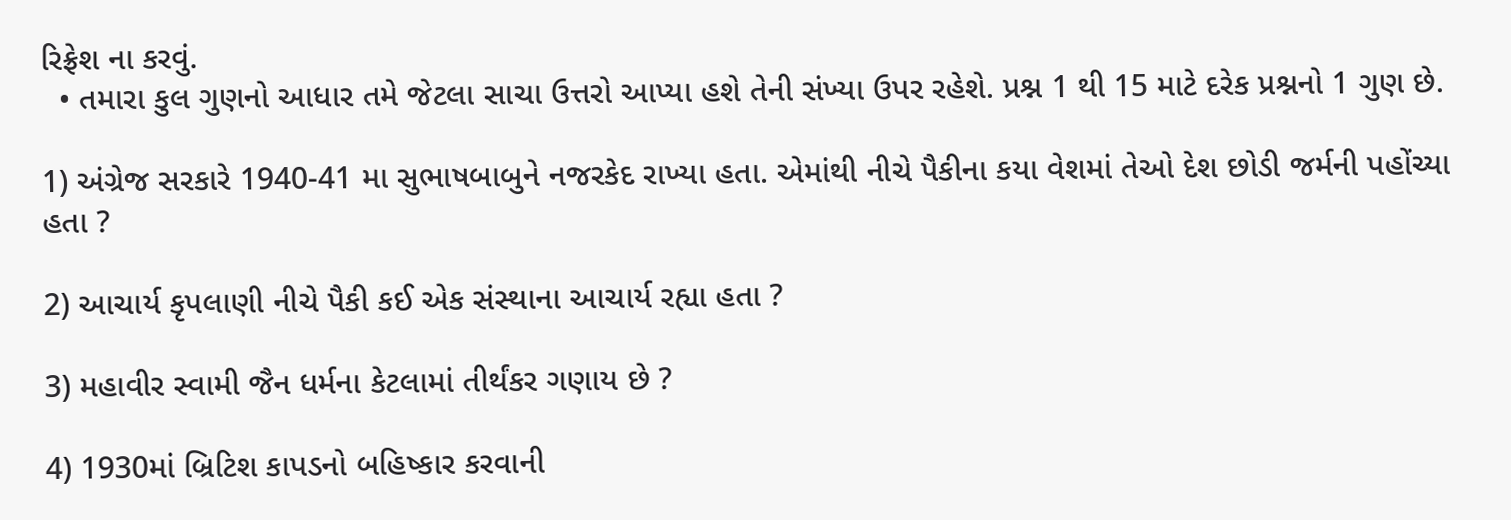રિફ્રેશ ના કરવું.
  • તમારા કુલ ગુણનો આધાર તમે જેટલા સાચા ઉત્તરો આપ્યા હશે તેની સંખ્યા ઉપર રહેશે. પ્રશ્ન 1 થી 15 માટે દરેક પ્રશ્નનો 1 ગુણ છે.

1) અંગ્રેજ સરકારે 1940-41 મા સુભાષબાબુને નજરકેદ રાખ્યા હતા. એમાંથી નીચે પૈકીના કયા વેશમાં તેઓ દેશ છોડી જર્મની પહોંચ્યા હતા ?

2) આચાર્ય કૃપલાણી નીચે પૈકી કઈ એક સંસ્થાના આચાર્ય રહ્યા હતા ?

3) મહાવીર સ્વામી જૈન ધર્મના કેટલામાં તીર્થંકર ગણાય છે ?

4) 1930માં બ્રિટિશ કાપડનો બહિષ્કાર કરવાની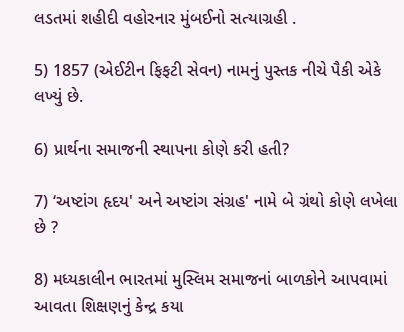લડતમાં શહીદી વહોરનાર મુંબઈનો સત્યાગ્રહી .

5) 1857 (એઈટીન ફિફટી સેવન) નામનું પુસ્તક નીચે પૈકી એકે લખ્યું છે.

6) પ્રાર્થના સમાજની સ્થાપના કોણે કરી હતી?

7) ‘અષ્ટાંગ હૃદય' અને અષ્ટાંગ સંગ્રહ' નામે બે ગ્રંથો કોણે લખેલા છે ?

8) મધ્યકાલીન ભારતમાં મુસ્લિમ સમાજનાં બાળકોને આપવામાં આવતા શિક્ષણનું કેન્દ્ર કયા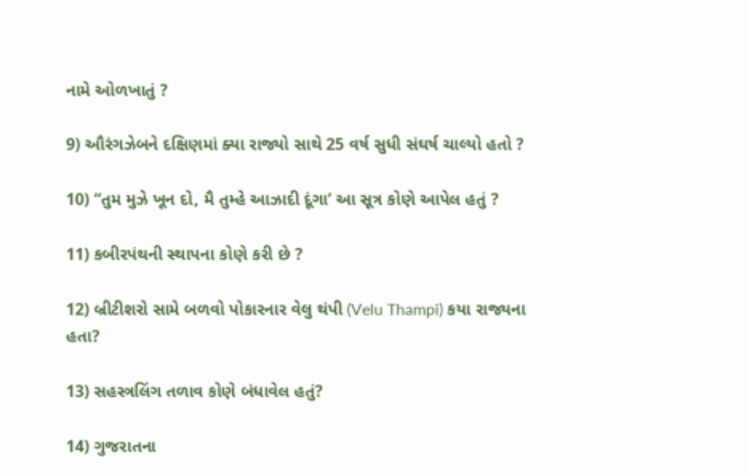નામે ઓળખાતું ?

9) ઔરંગઝેબને દક્ષિણમાં ક્યા રાજ્યો સાથે 25 વર્ષ સુધી સંઘર્ષ ચાલ્યો હતો ?

10) “તુમ મુઝે ખૂન દો, મૈ તુમ્હે આઝાદી દૂંગા’ આ સૂત્ર કોણે આપેલ હતું ?

11) કબીરપંથની સ્થાપના કોણે કરી છે ?

12) બ્રીટીશરો સામે બળવો પોકારનાર વેલુ થંપી (Velu Thampi) કયા રાજ્યના હતા?

13) સહસ્ત્રલિંગ તળાવ કોણે બંધાવેલ હતું?

14) ગુજરાતના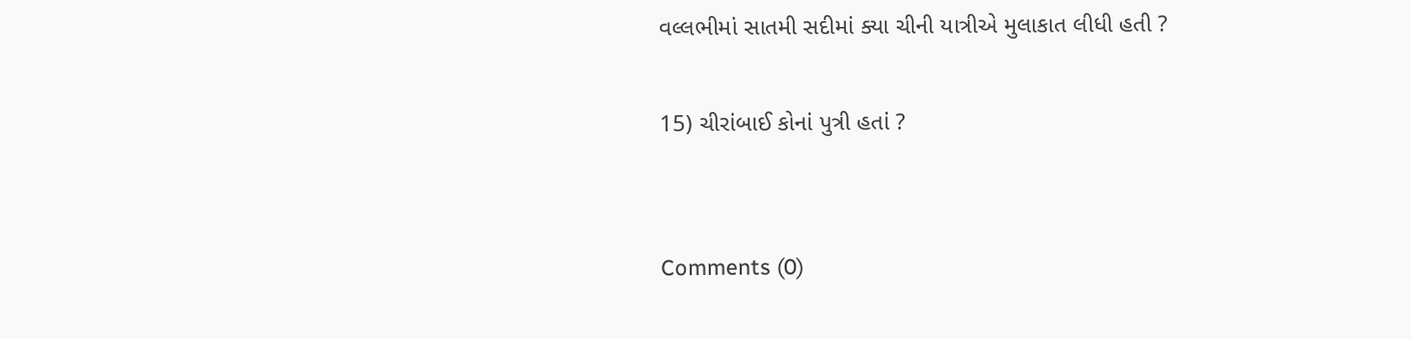વલ્લભીમાં સાતમી સદીમાં ક્યા ચીની યાત્રીએ મુલાકાત લીધી હતી ?

15) ચીરાંબાઈ કોનાં પુત્રી હતાં ?


Comments (0)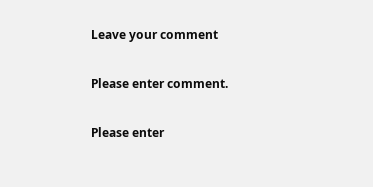Leave your comment

Please enter comment.

Please enter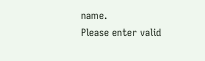name.
Please enter valid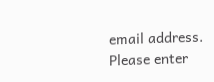email address.
Please enter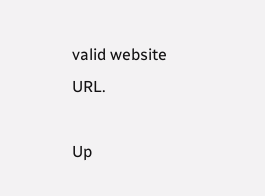valid website URL.

Up